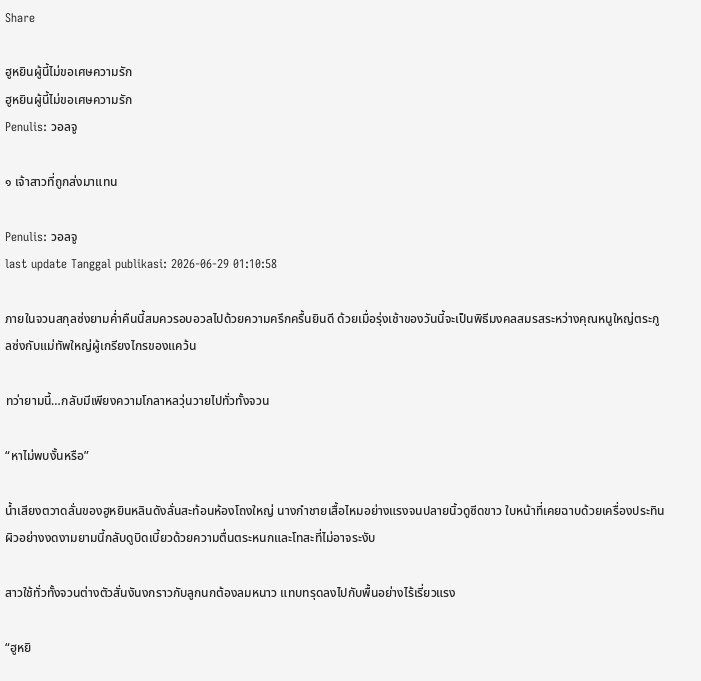Share

ฮูหยินผู้นี้ไม่ขอเศษความรัก
ฮูหยินผู้นี้ไม่ขอเศษความรัก
Penulis: วอลจู

๑ เจ้าสาวที่ถูกส่งมาแทน

Penulis: วอลจู
last update Tanggal publikasi: 2026-06-29 01:10:58

ภายในจวนสกุลซ่งยามค่ำคืนนี้สมควรอบอวลไปด้วยความครึกครื้นยินดี ด้วยเมื่อรุ่งเช้าของวันนี้จะเป็นพิธีมงคลสมรสระหว่างคุณหนูใหญ่ตระกูลซ่งกับแม่ทัพใหญ่ผู้เกรียงไกรของแคว้น

ทว่ายามนี้…กลับมีเพียงความโกลาหลวุ่นวายไปทั่วทั้งจวน

“หาไม่พบงั้นหรือ”

น้ำเสียงตวาดลั่นของฮูหยินหลินดังลั่นสะท้อนห้องโถงใหญ่ นางกำชายเสื้อไหมอย่างแรงจนปลายนิ้วดูซีดขาว ใบหน้าที่เคยฉาบด้วยเครื่องประทินผิวอย่างงดงามยามนี้กลับดูบิดเบี้ยวด้วยความตื่นตระหนกและโทสะที่ไม่อาจระงับ

สาวใช้ทั่วทั้งจวนต่างตัวสั่นงันงกราวกับลูกนกต้องลมหนาว แทบทรุดลงไปกับพื้นอย่างไร้เรี่ยวแรง

“ฮูหยิ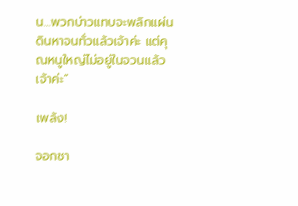น…พวกบ่าวแทบจะพลิกแผ่นดินหาจนทั่วแล้วเจ้าค่ะ แต่คุณหนูใหญ่ไม่อยู่ในจวนแล้วเจ้าค่ะ”

เพล้ง!

จอกชา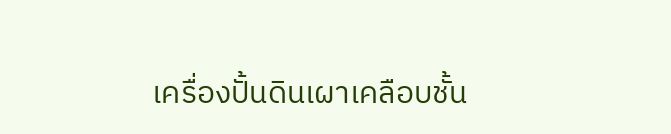เครื่องปั้นดินเผาเคลือบชั้น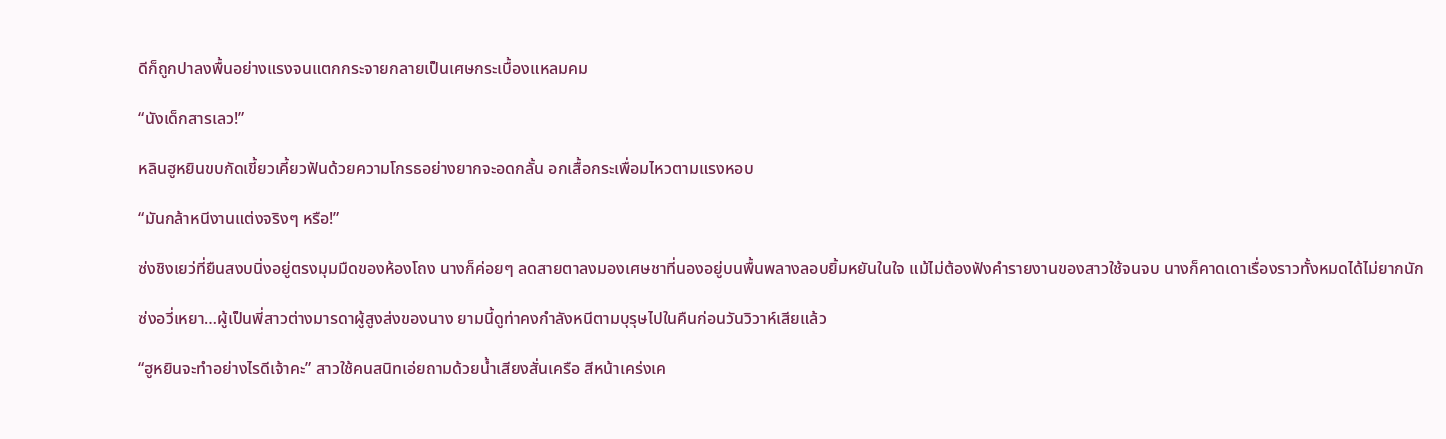ดีก็ถูกปาลงพื้นอย่างแรงจนแตกกระจายกลายเป็นเศษกระเบื้องแหลมคม

“นังเด็กสารเลว!”

หลินฮูหยินขบกัดเขี้ยวเคี้ยวฟันด้วยความโกรธอย่างยากจะอดกลั้น อกเสื้อกระเพื่อมไหวตามแรงหอบ

“มันกล้าหนีงานแต่งจริงๆ หรือ!”

ซ่งชิงเยว่ที่ยืนสงบนิ่งอยู่ตรงมุมมืดของห้องโถง นางก็ค่อยๆ ลดสายตาลงมองเศษชาที่นองอยู่บนพื้นพลางลอบยิ้มหยันในใจ แม้ไม่ต้องฟังคำรายงานของสาวใช้จนจบ นางก็คาดเดาเรื่องราวทั้งหมดได้ไม่ยากนัก

ซ่งอวี่เหยา…ผู้เป็นพี่สาวต่างมารดาผู้สูงส่งของนาง ยามนี้ดูท่าคงกำลังหนีตามบุรุษไปในคืนก่อนวันวิวาห์เสียแล้ว

“ฮูหยินจะทำอย่างไรดีเจ้าคะ” สาวใช้คนสนิทเอ่ยถามด้วยน้ำเสียงสั่นเครือ สีหน้าเคร่งเค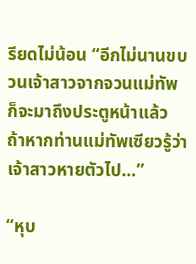รียดไม่น้อน “อีกไม่นานขบวนเจ้าสาวจากจวนแม่ทัพก็จะมาถึงประตูหน้าแล้ว ถ้าหากท่านแม่ทัพเซียวรู้ว่าเจ้าสาวหายตัวไป…”

“หุบ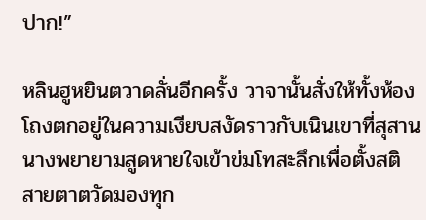ปาก!”

หลินฮูหยินตวาดลั่นอีกครั้ง วาจานั้นสั่งให้ทั้งห้องโถงตกอยู่ในความเงียบสงัดราวกับเนินเขาที่สุสาน นางพยายามสูดหายใจเข้าข่มโทสะลึกเพื่อตั้งสติ สายตาตวัดมองทุก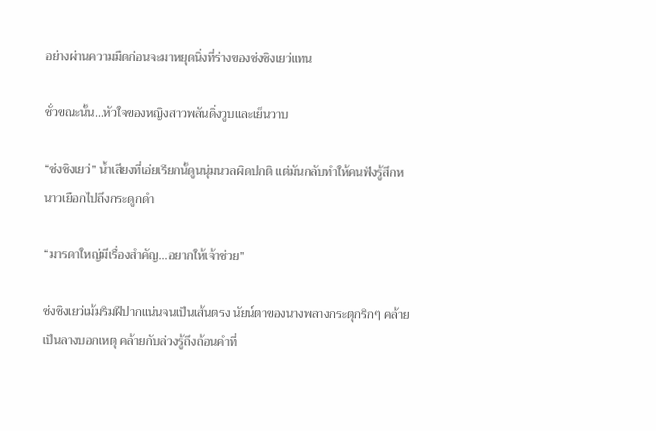อย่างผ่านความมืดก่อนจะมาหยุดนิ่งที่ร่างของซ่งชิงเยว่แทน

ชั่วขณะนั้น…หัวใจของหญิงสาวพลันดิ่งวูบและเย็นวาบ

“ซ่งชิงเยว่” น้ำเสียงที่เอ่ยเรียกนั้ดูนนุ่มนวลผิดปกติ แต่มันกลับทำให้คนฟังรู้สึกหนาวเยือกไปถึงกระดูกดำ

“มารดาใหญ่มีเรื่องสำคัญ…อยากให้เจ้าช่วย”

ซ่งชิงเยว่เม้มริมฝีปากแน่นจนเป็นเส้นตรง นัยน์ตาของนางพลางกระตุกริกๆ คล้ายเป็นลางบอกเหตุ คล้ายกับล่วงรู้ถึงถ้อนคำที่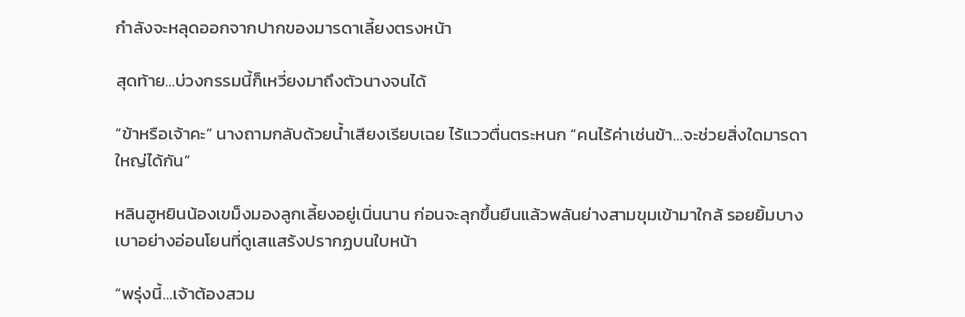กำลังจะหลุดออกจากปากของมารดาเลี้ยงตรงหน้า

สุดท้าย…บ่วงกรรมนี้ก็เหวี่ยงมาถึงตัวนางจนได้

“ข้าหรือเจ้าคะ” นางถามกลับด้วยน้ำเสียงเรียบเฉย ไร้แววตื่นตระหนก “คนไร้ค่าเช่นข้า…จะช่วยสิ่งใดมารดาใหญ่ได้กัน”

หลินฮูหยินน้องเขม็งมองลูกเลี้ยงอยู่เนิ่นนาน ก่อนจะลุกขึ้นยืนแล้วพลันย่างสามขุมเข้ามาใกล้ รอยยิ้มบางเบาอย่างอ่อนโยนที่ดูเสแสร้งปรากฏบนใบหน้า

“พรุ่งนี้…เจ้าต้องสวม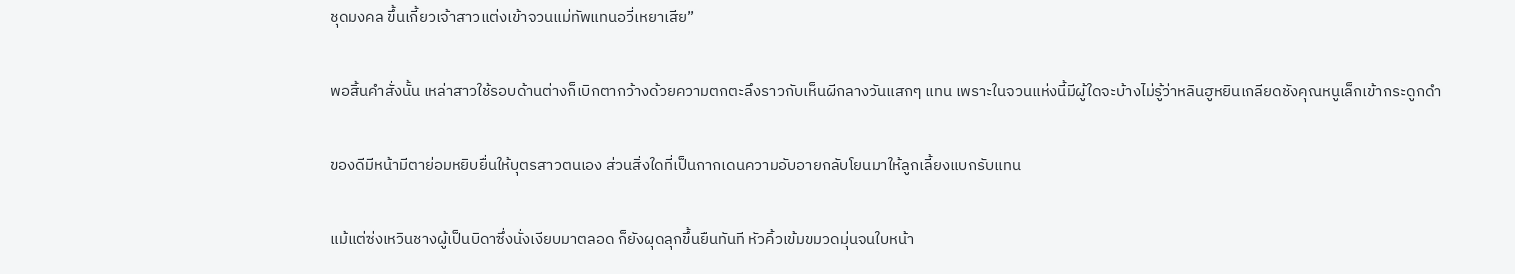ชุดมงคล ขึ้นเกี้ยวเจ้าสาวแต่งเข้าจวนแม่ทัพแทนอวี่เหยาเสีย”

พอสิ้นคำสั่งนั้น เหล่าสาวใช้รอบด้านต่างก็เบิกตากว้างด้วยความตกตะลึงราวกับเห็นผีกลางวันแสกๆ แทน เพราะในจวนแห่งนี้มีผู้ใดจะบ้างไม่รู้ว่าหลินฮูหยินเกลียดชังคุณหนูเล็กเข้ากระดูกดำ

ของดีมีหน้ามีตาย่อมหยิบยื่นให้บุตรสาวตนเอง ส่วนสิ่งใดที่เป็นกากเดนความอับอายกลับโยนมาให้ลูกเลี้ยงแบกรับแทน

แม้แต่ซ่งเหวินชางผู้เป็นบิดาซึ่งนั่งเงียบมาตลอด ก็ยังผุดลุกขึ้นยืนทันที หัวคิ้วเข้มขมวดมุ่นจนใบหน้า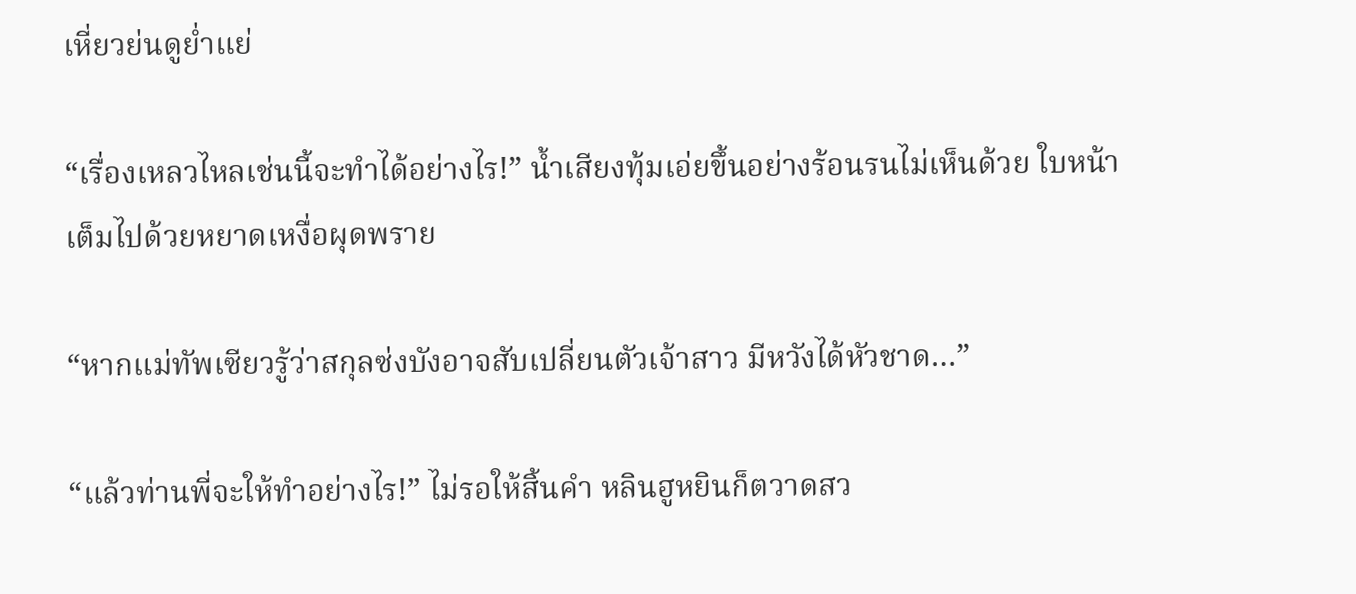เหี่ยวย่นดูย่ำแย่

“เรื่องเหลวไหลเช่นนี้จะทำได้อย่างไร!” น้ำเสียงทุ้มเอ่ยขึ้นอย่างร้อนรนไม่เห็นด้วย ใบหน้าเต็มไปด้วยหยาดเหงื่อผุดพราย

“หากแม่ทัพเซียวรู้ว่าสกุลซ่งบังอาจสับเปลี่ยนตัวเจ้าสาว มีหวังได้หัวชาด…”

“แล้วท่านพี่จะให้ทำอย่างไร!” ไม่รอให้สิ้นคำ หลินฮูหยินก็ตวาดสว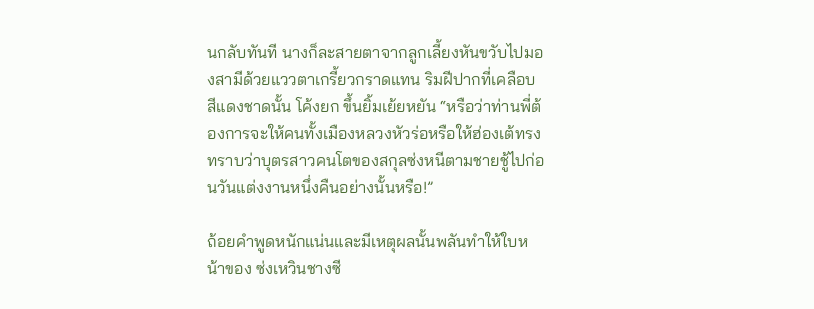นกลับทันที นางก็ละสายตาจากลูกเลี้ยงหันขวับไปมองสามีด้วยแววตาเกรี้ยวกราดแทน ริมฝีปากที่เคลือบสีแดงชาดนั้น โค้งยก ขึ้นยิ้มเย้ยหยัน “หรือว่าท่านพี่ต้องการจะให้คนทั้งเมืองหลวงหัวร่อหรือให้ฮ่องเต้ทรงทราบว่าบุตรสาวคนโตของสกุลซ่งหนีตามชายชู้ไปก่อนวันแต่งงานหนึ่งคืนอย่างนั้นหรือ!”

ถ้อยคำพูดหนักแน่นและมีเหตุผลนั้นพลันทำให้ใบหน้าของ ซ่งเหวินชางซี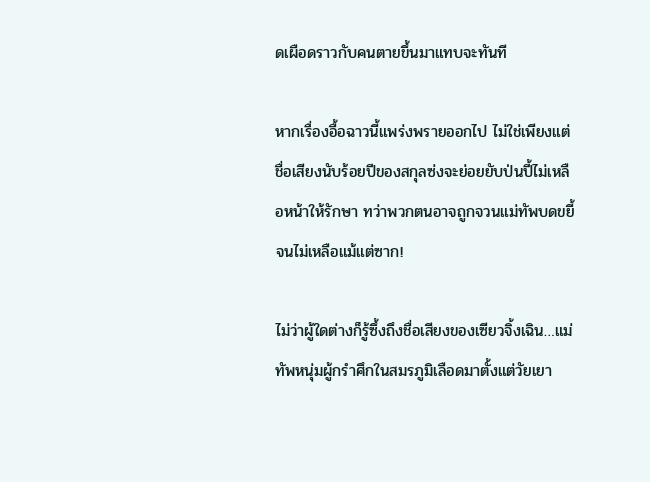ดเผือดราวกับคนตายขึ้นมาแทบจะทันที

หากเรื่องอื้อฉาวนี้แพร่งพรายออกไป ไม่ใช่เพียงแต่ชื่อเสียงนับร้อยปีของสกุลซ่งจะย่อยยับป่นปี้ไม่เหลือหน้าให้รักษา ทว่าพวกตนอาจถูกจวนแม่ทัพบดขยี้จนไม่เหลือแม้แต่ซาก!

ไม่ว่าผู้ใดต่างก็รู้ซึ้งถึงชื่อเสียงของเซียวจิ้งเฉิน…แม่ทัพหนุ่มผู้กรำศึกในสมรภูมิเลือดมาตั้งแต่วัยเยา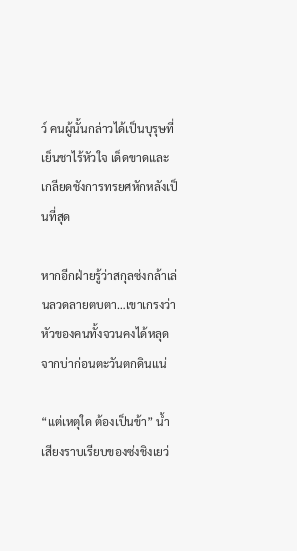ว์ คนผู้นั้นกล่าวได้เป็นบุรุษที่เย็นชาไร้หัวใจ เด็ดขาดและเกลียดชังการทรยศหักหลังเป็นที่สุด

หากอีกฝ่ายรู้ว่าสกุลซ่งกล้าเล่นลวดลายตบตา…เขาเกรงว่าหัวของคนทั้งจวนคงได้หลุดจากบ่าก่อนตะวันตกดินแน่

“แต่เหตุใด ต้องเป็นข้า” น้ำเสียงราบเรียบของซ่งชิงเยว่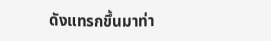ดังแทรกขึ้นมาท่า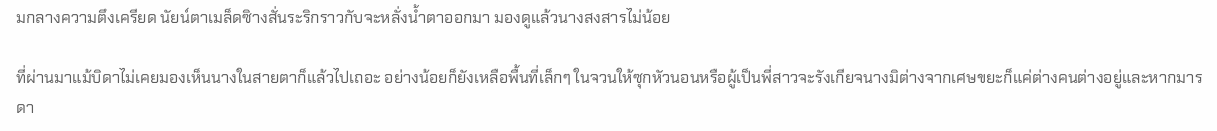มกลางความตึงเครียด นัยน์ตาเมล็ดซิางสั่นระริกราวกับจะหลั่งน้ำตาออกมา มองดูแล้วนางสงสารไม่น้อย

ที่ผ่านมาแม้บิดาไม่เคยมองเห็นนางในสายตาก็แล้วไปเถอะ อย่างน้อยก็ยังเหลือพื้นที่เล็กๆ ในจวนให้ซุกหัวนอนหรือผู้เป็นพี่สาวจะรังเกียจนางมิต่างจากเศษขยะก็แค่ต่างคนต่างอยู่และหากมารดา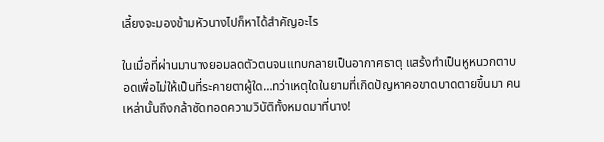เลี้ยงจะมองข้ามหัวนางไปก็หาได้สำคัญอะไร

ในเมื่อที่ผ่านมานางยอมลดตัวตนจนแทบกลายเป็นอากาศธาตุ แสร้งทำเป็นหูหนวกตาบอดเพื่อไม่ให้เป็นที่ระคายตาผู้ใด…ทว่าเหตุใดในยามที่เกิดปัญหาคอขาดบาดตายขึ้นมา คนเหล่านั้นถึงกล้าซัดทอดความวิบัติทั้งหมดมาที่นาง!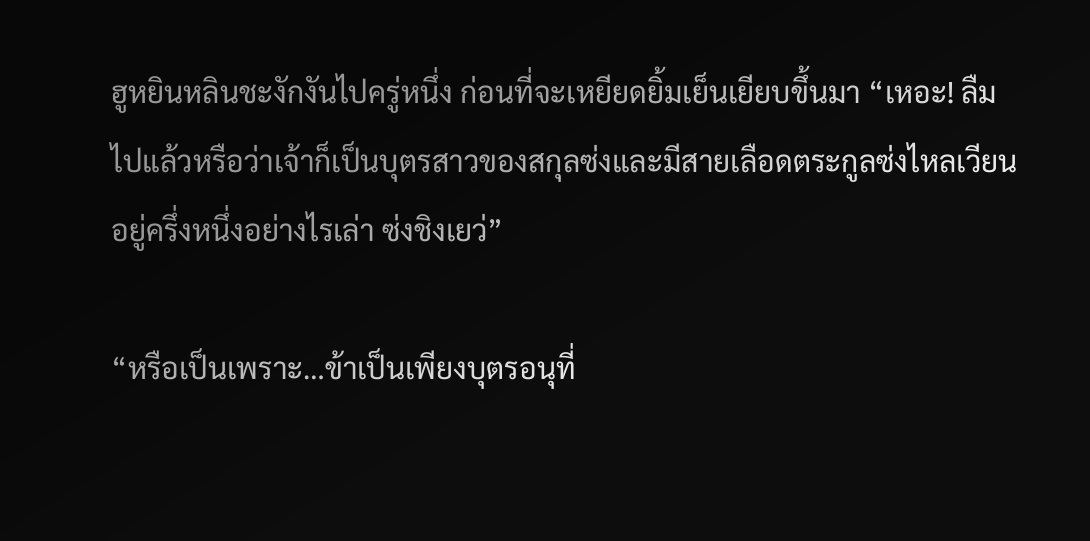ฮูหยินหลินชะงักงันไปครู่หนึ่ง ก่อนที่จะเหยียดยิ้มเย็นเยียบขึ้นมา “เหอะ! ลืมไปแล้วหรือว่าเจ้าก็เป็นบุตรสาวของสกุลซ่งและมีสายเลือดตระกูลซ่งไหลเวียนอยู่ครึ่งหนึ่งอย่างไรเล่า ซ่งชิงเยว่”

“หรือเป็นเพราะ…ข้าเป็นเพียงบุตรอนุที่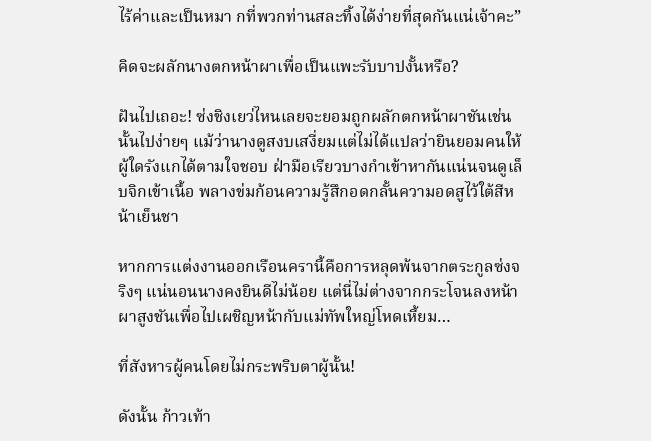ไร้ค่าและเป็นหมา กที่พวกท่านสละทิ้งได้ง่ายที่สุดกันแน่เจ้าคะ”

คิดจะผลักนางตกหน้าผาเพื่อเป็นแพะรับบาปงั้นหรือ?

ฝันไปเถอะ! ซ่งชิงเยว่ไหนเลยจะยอมถูกผลักตกหน้าผาชันเช่นนั้นไปง่ายๆ แม้ว่านางดูสงบเสงี่ยมแต่ไม่ได้แปลว่ายินยอมคนให้ผู้ใดรังแกได้ตามใจชอบ ฝ่ามือเรียวบางกำเข้าหากันแน่นจนดูเล็บจิกเข้าเนื้อ พลางข่มก้อนความรู้สึกอดกลั้นความอดสูไว้ใต้สีหน้าเย็นชา

หากการแต่งงานออกเรือนครานี้คือการหลุดพ้นจากตระกูลซ่งจริงๆ แน่นอนนางคงยินดีไม่น้อย แต่นี่ไม่ต่างจากกระโจนลงหน้าผาสูงชันเพื่อไปเผชิญหน้ากับแม่ทัพใหญ่โหดเหี้ยม…

ที่สังหารผู้คนโดยไม่กระพริบตาผู้นั้น!

ดังนั้น ก้าวเท้า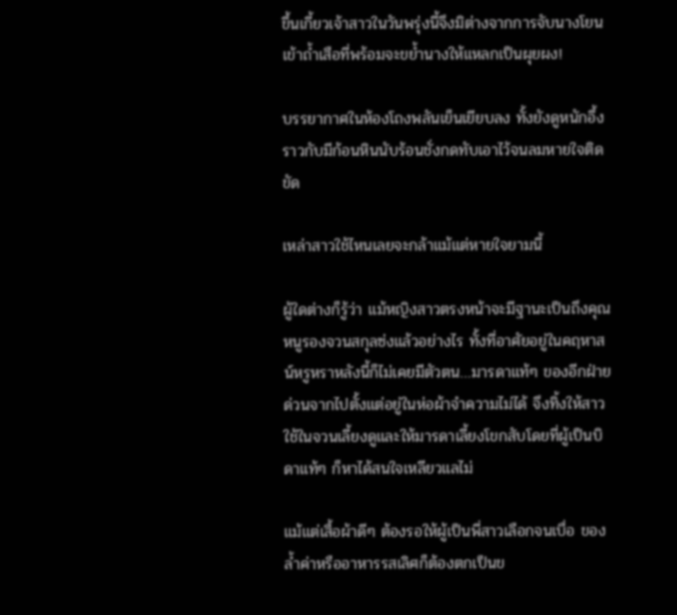ขึ้นเกี้ยวเจ้าสาวในวันพรุ่งนี้จึงมิต่างจากการจับนางโยนเข้าถ้ำเสือที่พร้อมจะขย้ำนางให้แหลกเป็นผุยผง!

บรรยากาศในห้องโถงพลันเย็นเยียบลง ทั้งยังดูหนักอึ้งราวกับมีก้อนหินนับร้อนชั่งกดทับเอาไว้จนลมหายใจติดขัด

เหล่าสาวใช้ไหนเลยจะกล้าแม้แต่หายใจยามนี้

ผู้ใดต่างก็รู้ว่า แม้หญิงสาวตรงหน้าจะมีฐานะเป็นถึงคุณหนูรองจวนสกุลซ่งแล้วอย่างไร ทั้งที่อาศัยอยู่ในคฤหาสน์หรูหราหลังนี้ก็ไม่เคยมีตัวตน…มารดาแท้ๆ ของอีกฝ่ายด่วนจากไปตั้งแต่อยู่ในห่อผ้าจำความไม่ได้ จึงทิ้งให้สาวใช้ในจวนเลี้ยงดูและให้มารดาเลี้ยงโขกสับโดยที่ผู้เป็นบิดาแท้ๆ ก็หาได้สนใจเหลียวแลไม่

แม้แต่เสื้อผ้าดีๆ ต้องรอให้ผู้เป็นพี่สาวเลือกจนเบื่อ ของล้ำค่าหรืออาหารรสเลิศก็ต้องตกเป็นข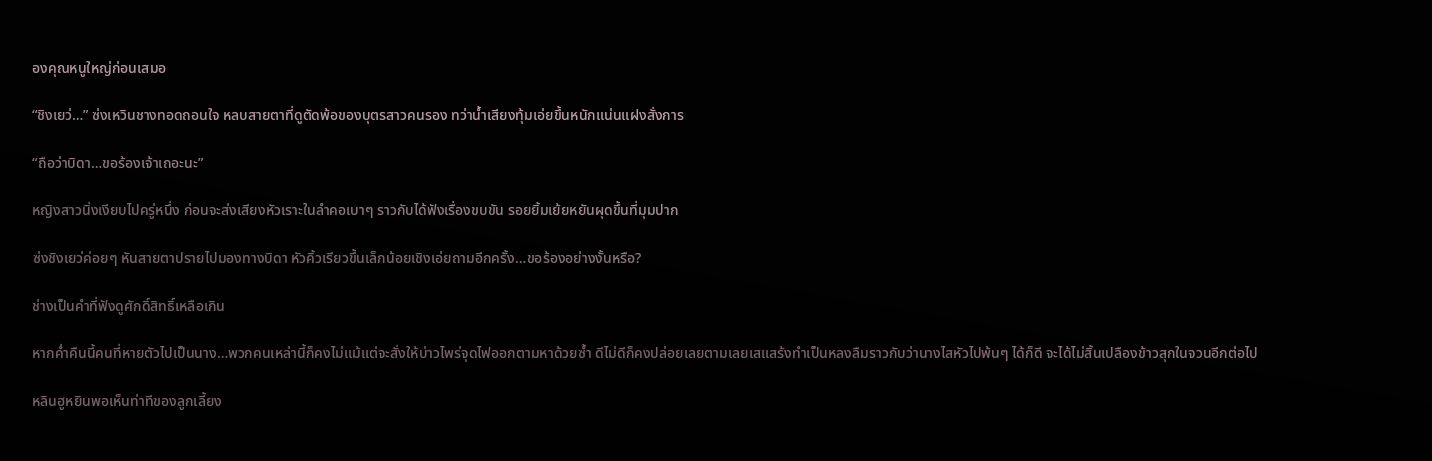องคุณหนูใหญ่ก่อนเสมอ

“ชิงเยว่…” ซ่งเหวินชางทอดถอนใจ หลบสายตาที่ดูตัดพ้อของบุตรสาวคนรอง ทว่าน้ำเสียงทุ้มเอ่ยขึ้นหนักแน่นแฝงสั่งการ

“ถือว่าบิดา…ขอร้องเจ้าเถอะนะ”

หญิงสาวนิ่งเงียบไปครู่หนึ่ง ก่อนจะส่งเสียงหัวเราะในลำคอเบาๆ ราวกับได้ฟังเรื่องขบขัน รอยยิ้มเย้ยหยันผุดขึ้นที่มุมปาก

ซ่งชิงเยว่ค่อยๆ หันสายตาปรายไปมองทางบิดา หัวคิ้วเรียวขึ้นเล็กน้อยเชิงเอ่ยถามอีกครั้ง…ขอร้องอย่างงั้นหรือ?

ช่างเป็นคำที่ฟังดูศักดิ์สิทธิ์เหลือเกิน

หากค่ำคืนนี้คนที่หายตัวไปเป็นนาง…พวกคนเหล่านี้ก็คงไม่แม้แต่จะสั่งให้บ่าวไพร่จุดไฟออกตามหาด้วยซ้ำ ดีไม่ดีก็คงปล่อยเลยตามเลยเสแสร้งทำเป็นหลงลืมราวกับว่านางไสหัวไปพ้นๆ ได้ก็ดี จะได้ไม่สิ้นเปลืองข้าวสุกในจวนอีกต่อไป

หลินฮูหยินพอเห็นท่าทีของลูกเลี้ยง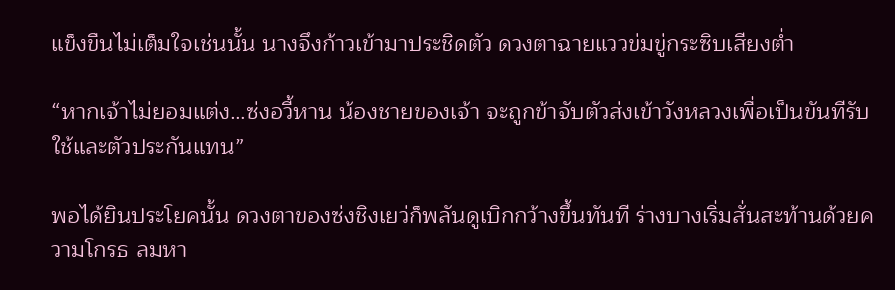แข็งขืนไม่เต็มใจเช่นนั้น นางจึงก้าวเข้ามาประชิดตัว ดวงตาฉายแววข่มขู่กระซิบเสียงต่ำ

“หากเจ้าไม่ยอมแต่ง…ซ่งอวี้หาน น้องชายของเจ้า จะถูกข้าจับตัวส่งเข้าวังหลวงเพื่อเป็นขันทีรับใช้และตัวประกันแทน”

พอได้ยินประโยคนั้น ดวงตาของซ่งชิงเยว่ก็พลันดูเบิกกว้างขึ้นทันที ร่างบางเริ่มสั่นสะท้านด้วยความโกรธ ลมหา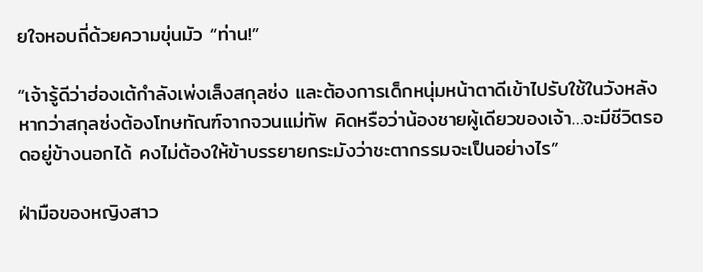ยใจหอบถี่ด้วยความขุ่นมัว “ท่าน!”

“เจ้ารู้ดีว่าฮ่องเต้กำลังเพ่งเล็งสกุลซ่ง และต้องการเด็กหนุ่มหน้าตาดีเข้าไปรับใช้ในวังหลัง หากว่าสกุลซ่งต้องโทษทัณฑ์จากจวนแม่ทัพ คิดหรือว่าน้องชายผู้เดียวของเจ้า…จะมีชีวิตรอดอยู่ข้างนอกได้ คงไม่ต้องให้ข้าบรรยายกระมังว่าชะตากรรมจะเป็นอย่างไร”

ฝ่ามือของหญิงสาว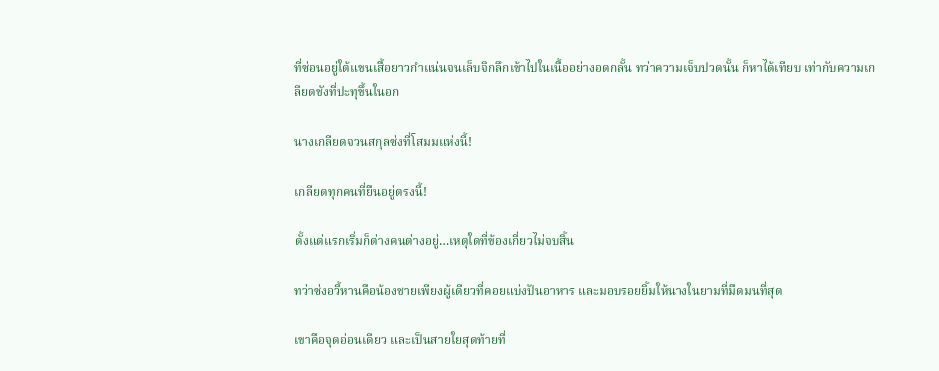ที่ซ่อนอยู่ใต้แขนเสื้อยาวกำแน่นจนเล็บจิกลึกเข้าไปในเนื้ออย่างอดกลั้น ทว่าความเจ็บปวดนั้น ก็หาได้เทียบ เท่ากับความเกลียดชังที่ปะทุขึ้นในอก

นางเกลียดจวนสกุลซ่งที่โสมมแห่งนี้!

เกลียดทุกคนที่ยืนอยู่ตรงนี้!

ตั้งแต่แรกเริ่มก็ต่างคนต่างอยู่…เหตุใดที่ข้องเกี่ยวไม่จบสิ้น

ทว่าซ่งอวี้หานคือน้องชายเพียงผู้เดียวที่คอยแบ่งปันอาหาร และมอบรอยยิ้มให้นางในยามที่มืดมนที่สุด

เขาคือจุดอ่อนเดียว และเป็นสายใยสุดท้ายที่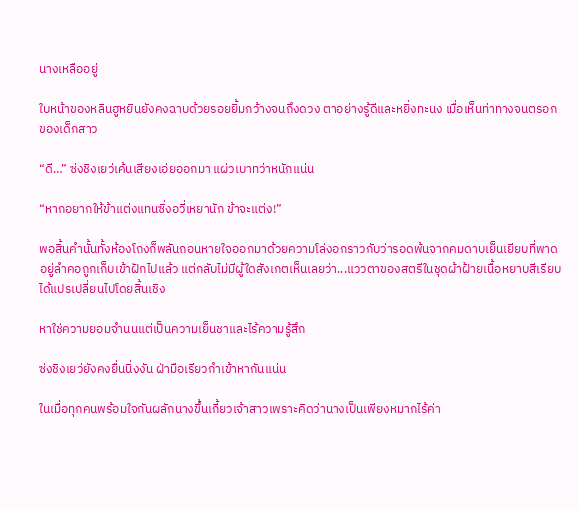นางเหลืออยู่

ใบหน้าของหลินฮูหยินยังคงฉาบด้วยรอยยิ้มกว้างจนถึงดวง ตาอย่างรู้ดีและหยิ่งทะนง เมื่อเห็นท่าทางจนตรอกของเด็กสาว

“ดี…” ซ่งชิงเยว่เค้นเสียงเอ่ยออกมา แผ่วเบาทว่าหนักแน่น

“หากอยากให้ข้าแต่งแทนซิ่งอวี่เหยานัก ข้าจะแต่ง!”

พอสิ้นคำนั้นทั้งห้องโถงก็พลันถอนหายใจออกมาด้วยความโล่งอกราวกับว่ารอดพ้นจากคมดาบเย็นเยียบที่พาดอยู่ลำคอถูกเก็บเข้าฝักไปแล้ว แต่กลับไม่มีผู้ใดสังเกตเห็นเลยว่า...แววตาของสตรีในชุดผ้าฝ้ายเนื้อหยาบสีเรียบได้แปรเปลี่ยนไปโดยสิ้นเชิง

หาใช่ความยอมจำนนแต่เป็นความเย็นชาและไร้ความรู้สึก

ซ่งชิงเยว่ยังคงยื่นนิ่งงัน ฝ่ามือเรียวกำเข้าหากันแน่น

ในเมื่อทุกคนพร้อมใจกันผลักนางขึ้นเกี้ยวเจ้าสาวเพราะคิดว่านางเป็นเพียงหมากไร้ค่า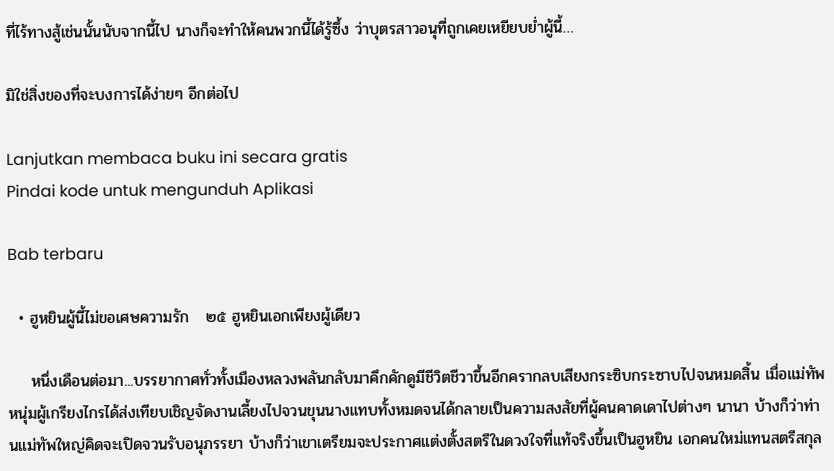ที่ไร้ทางสู้เช่นนั้นนับจากนี้ไป นางก็จะทำให้คนพวกนี้ได้รู้ซึ้ง ว่าบุตรสาวอนุที่ถูกเคยเหยียบย่ำผู้นี้…

มิใช่สิ่งของที่จะบงการได้ง่ายๆ อีกต่อไป

Lanjutkan membaca buku ini secara gratis
Pindai kode untuk mengunduh Aplikasi

Bab terbaru

  • ฮูหยินผู้นี้ไม่ขอเศษความรัก   ๒๕ ฮูหยินเอกเพียงผู้เดียว

    หนึ่งเดือนต่อมา...บรรยากาศทั่วทั้งเมืองหลวงพลันกลับมาคึกคักดูมีชีวิตชีวาขึ้นอีกครากลบเสียงกระซิบกระซาบไปจนหมดสิ้น เมื่อแม่ทัพหนุ่มผู้เกรียงไกรได้ส่งเทียบเชิญจัดงานเลี้ยงไปจวนขุนนางแทบทั้งหมดจนได้กลายเป็นความสงสัยที่ผู้คนคาดเดาไปต่างๆ นานา บ้างก็ว่าท่านแม่ทัพใหญ่คิดจะเปิดจวนรับอนุภรรยา บ้างก็ว่าเขาเตรียมจะประกาศแต่งตั้งสตรีในดวงใจที่แท้จริงขึ้นเป็นฮูหยิน เอกคนใหม่แทนสตรีสกุล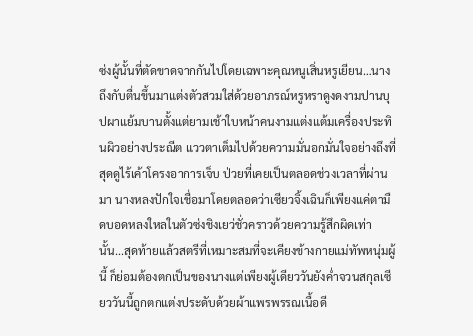ซ่งผู้นั้นที่ตัดขาดจากกันไปโดยเฉพาะคุณหนูเสิ่นหรูเยียน…นางถึงกับตื่นขึ้นมาแต่งตัวสวมใส่ด้วยอาภรณ์หรูหราดูงดงามปานบุปผาแย้มบานตั้งแต่ยามเช้าใบหน้าคนงามแต่งแต้มเครื่องประทินผิวอย่างประณีต แววตาเต็มไปด้วยความมั่นอกมั่นใจอย่างถึงที่สุดดูไร้เค้าโครงอาการเจ็บ ป่วยที่เคยเป็นตลอดช่วงเวลาที่ผ่านมา นางหลงปักใจเชื่อมาโดยตลอดว่าเซียวจิ้งเฉินก็เพียงแค่ตามืดบอดหลงใหลในตัวซ่งชิงเยว่ชั่วคราวด้วยความรู้สึกผิดเท่านั้น...สุดท้ายแล้วสตรีที่เหมาะสมที่จะเคียงข้างกายแม่ทัพหนุ่มผู้นี้ ก็ย่อมต้องตกเป็นของนางแต่เพียงผู้เดียววันยังค่ำจวนสกุลเซียววันนี้ถูกตกแต่งประดับด้วยผ้าแพรพรรณเนื้อดี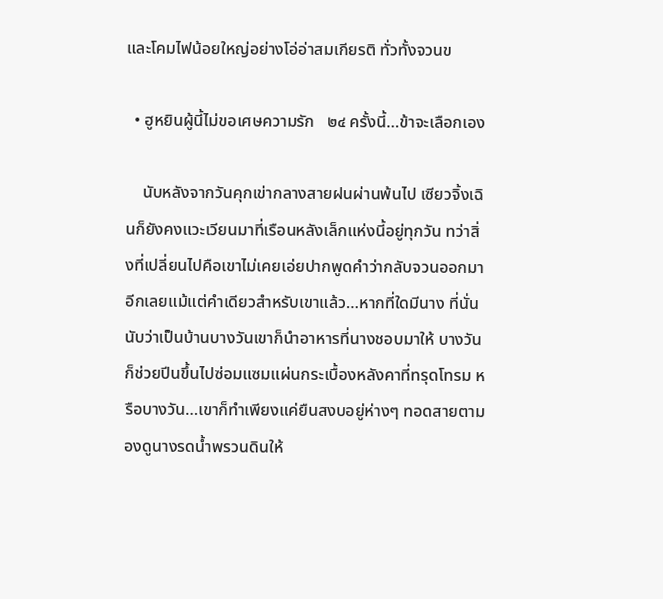และโคมไฟน้อยใหญ่อย่างโอ่อ่าสมเกียรติ ทั่วทั้งจวนข

  • ฮูหยินผู้นี้ไม่ขอเศษความรัก   ๒๔ ครั้งนี้…ข้าจะเลือกเอง

    นับหลังจากวันคุกเข่ากลางสายฝนผ่านพ้นไป เซียวจิ้งเฉินก็ยังคงแวะเวียนมาที่เรือนหลังเล็กแห่งนี้อยู่ทุกวัน ทว่าสิ่งที่เปลี่ยนไปคือเขาไม่เคยเอ่ยปากพูดคำว่ากลับจวนออกมาอีกเลยแม้แต่คำเดียวสำหรับเขาแล้ว…หากที่ใดมีนาง ที่นั่นนับว่าเป็นบ้านบางวันเขาก็นำอาหารที่นางชอบมาให้ บางวันก็ช่วยปีนขึ้นไปซ่อมแซมแผ่นกระเบื้องหลังคาที่ทรุดโทรม หรือบางวัน…เขาก็ทำเพียงแค่ยืนสงบอยู่ห่างๆ ทอดสายตามองดูนางรดน้ำพรวนดินให้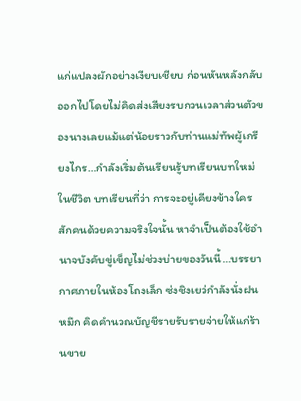แก่แปลงผักอย่างเงียบเชียบ ก่อนหันหลังกลับออกไปโดยไม่คิดส่งเสียงรบกวนเวลาส่วนตัวของนางเลยแม้แต่น้อยราวกับท่านแม่ทัพผู้เกรียงไกร…กำลังเริ่มต้นเรียนรู้บทเรียนบทใหม่ในชีวิต บทเรียนที่ว่า การจะอยู่เคียงข้างใครสักคนด้วยความจริงใจนั้น หาจำเป็นต้องใช้อำนาจบังคับขู่เข็ญไม่ช่วงบ่ายของวันนี้…บรรยากาศภายในห้องโถงเล็ก ซ่งชิงเยว่กำลังนั่งฝนหมึก คิดคำนวณบัญชีรายรับรายจ่ายให้แก่ร้านขาย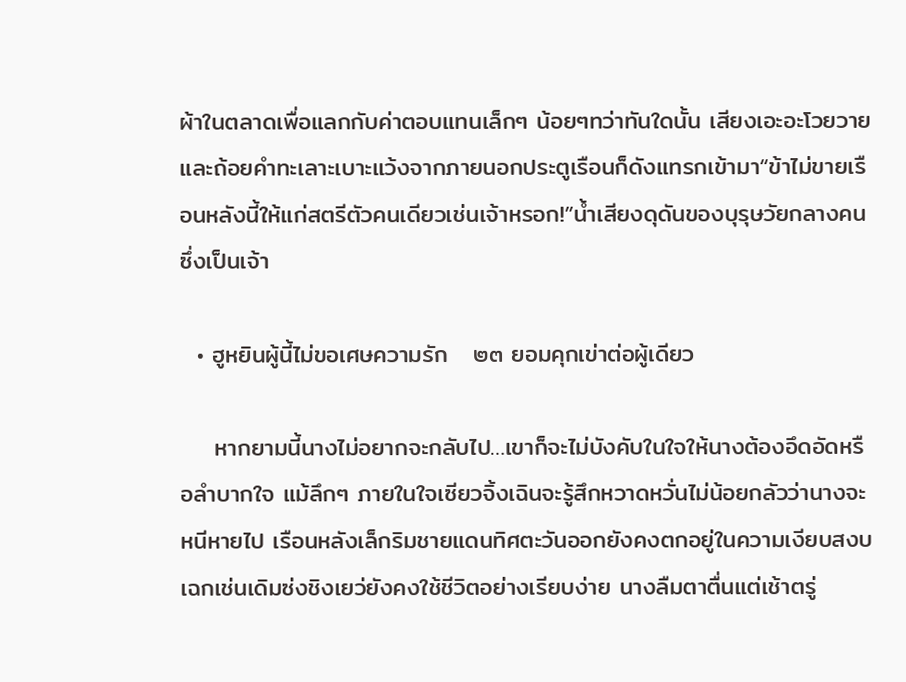ผ้าในตลาดเพื่อแลกกับค่าตอบแทนเล็กๆ น้อยๆทว่าทันใดนั้น เสียงเอะอะโวยวายและถ้อยคำทะเลาะเบาะแว้งจากภายนอกประตูเรือนก็ดังแทรกเข้ามา“ข้าไม่ขายเรือนหลังนี้ให้แก่สตรีตัวคนเดียวเช่นเจ้าหรอก!”น้ำเสียงดุดันของบุรุษวัยกลางคนซึ่งเป็นเจ้า

  • ฮูหยินผู้นี้ไม่ขอเศษความรัก   ๒๓ ยอมคุกเข่าต่อผู้เดียว

    หากยามนี้นางไม่อยากจะกลับไป…เขาก็จะไม่บังคับในใจให้นางต้องอึดอัดหรือลำบากใจ แม้ลึกๆ ภายในใจเซียวจิ้งเฉินจะรู้สึกหวาดหวั่นไม่น้อยกลัวว่านางจะหนีหายไป เรือนหลังเล็กริมชายแดนทิศตะวันออกยังคงตกอยู่ในความเงียบสงบเฉกเช่นเดิมซ่งชิงเยว่ยังคงใช้ชีวิตอย่างเรียบง่าย นางลืมตาตื่นแต่เช้าตรู่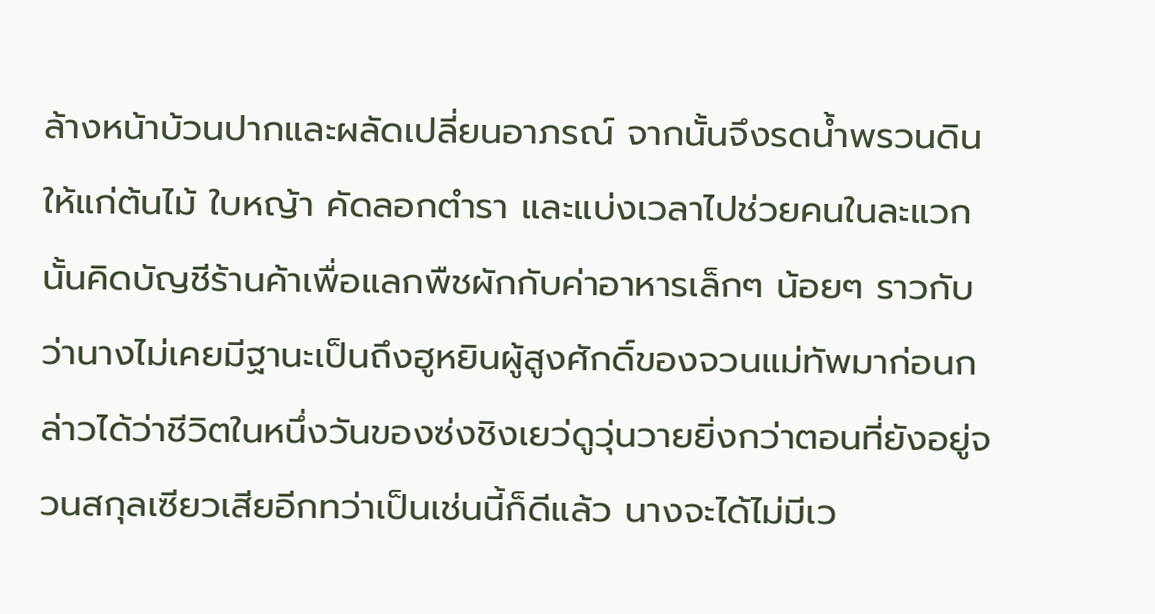ล้างหน้าบ้วนปากและผลัดเปลี่ยนอาภรณ์ จากนั้นจึงรดน้ำพรวนดินให้แก่ต้นไม้ ใบหญ้า คัดลอกตำรา และแบ่งเวลาไปช่วยคนในละแวกนั้นคิดบัญชีร้านค้าเพื่อแลกพืชผักกับค่าอาหารเล็กๆ น้อยๆ ราวกับว่านางไม่เคยมีฐานะเป็นถึงฮูหยินผู้สูงศักดิ์ของจวนแม่ทัพมาก่อนกล่าวได้ว่าชีวิตในหนึ่งวันของซ่งชิงเยว่ดูวุ่นวายยิ่งกว่าตอนที่ยังอยู่จวนสกุลเซียวเสียอีกทว่าเป็นเช่นนี้ก็ดีแล้ว นางจะได้ไม่มีเว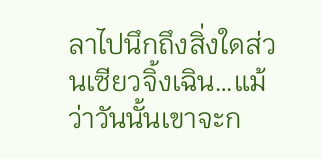ลาไปนึกถึงสิ่งใดส่วนเซียวจิ้งเฉิน…แม้ว่าวันนั้นเขาจะก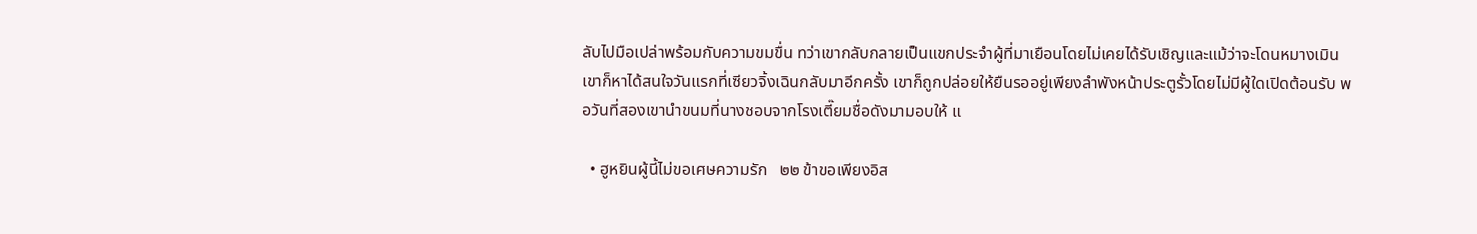ลับไปมือเปล่าพร้อมกับความขมขื่น ทว่าเขากลับกลายเป็นแขกประจำผู้ที่มาเยือนโดยไม่เคยได้รับเชิญและแม้ว่าจะโดนหมางเมินเขาก็หาได้สนใจวันแรกที่เซียวจิ้งเฉินกลับมาอีกครั้ง เขาก็ถูกปล่อยให้ยืนรออยู่เพียงลำพังหน้าประตูรั้วโดยไม่มีผู้ใดเปิดต้อนรับ พอวันที่สองเขานำขนมที่นางชอบจากโรงเตี๊ยมชื่อดังมามอบให้ แ

  • ฮูหยินผู้นี้ไม่ขอเศษความรัก   ๒๒ ข้าขอเพียงอิส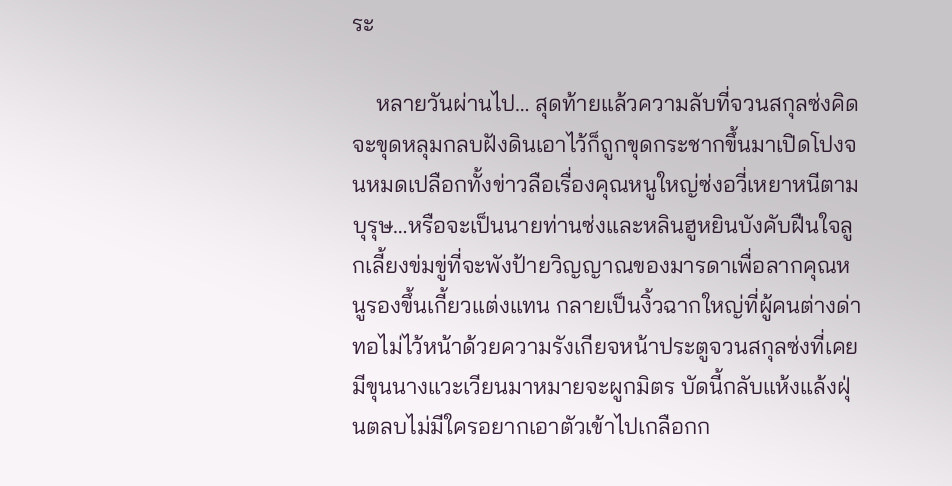ระ

    หลายวันผ่านไป… สุดท้ายแล้วความลับที่จวนสกุลซ่งคิดจะขุดหลุมกลบฝังดินเอาไว้ก็ถูกขุดกระชากขึ้นมาเปิดโปงจนหมดเปลือกทั้งข่าวลือเรื่องคุณหนูใหญ่ซ่งอวี่เหยาหนีตามบุรุษ…หรือจะเป็นนายท่านซ่งและหลินฮูหยินบังคับฝืนใจลูกเลี้ยงข่มขู่ที่จะพังป้ายวิญญาณของมารดาเพื่อลากคุณหนูรองขึ้นเกี้ยวแต่งแทน กลายเป็นงิ้วฉากใหญ่ที่ผู้คนต่างด่าทอไม่ไว้หน้าด้วยความรังเกียจหน้าประตูจวนสกุลซ่งที่เคยมีขุนนางแวะเวียนมาหมายจะผูกมิตร บัดนี้กลับแห้งแล้งฝุ่นตลบไม่มีใครอยากเอาตัวเข้าไปเกลือกก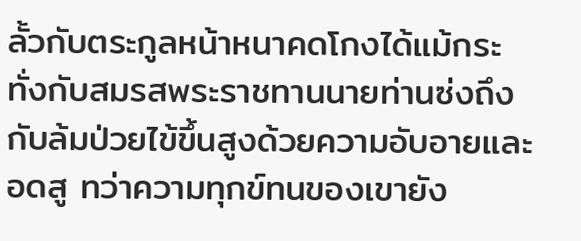ลั้วกับตระกูลหน้าหนาคดโกงได้แม้กระทั่งกับสมรสพระราชทานนายท่านซ่งถึงกับล้มป่วยไข้ขึ้นสูงด้วยความอับอายและอดสู ทว่าความทุกข์ทนของเขายัง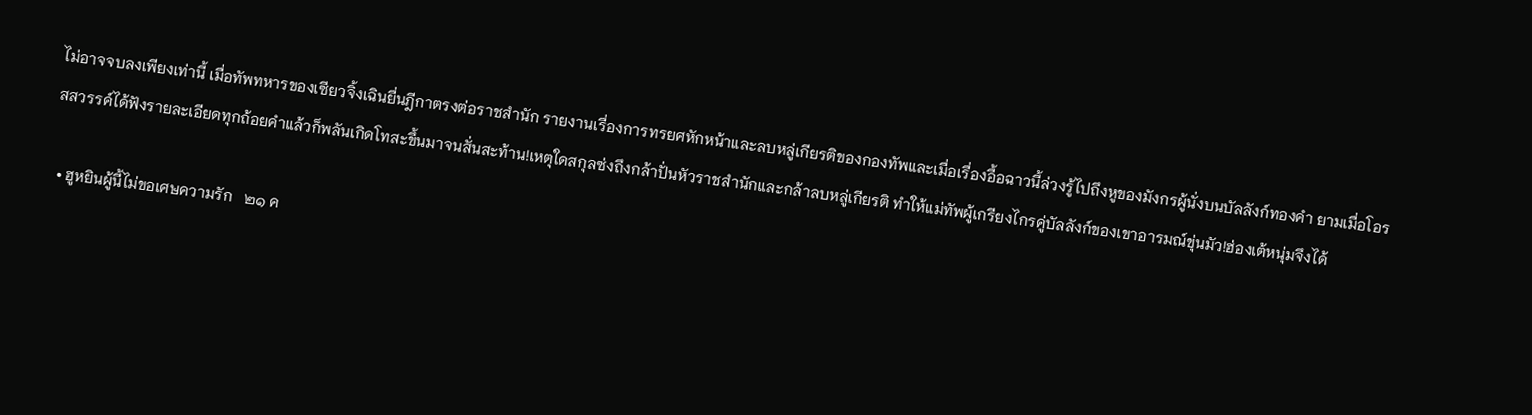ไม่อาจจบลงเพียงเท่านี้ เมื่อทัพทหารของเซียวจิ้งเฉินยื่นฎีกาตรงต่อราชสำนัก รายงานเรื่องการทรยศหักหน้าและลบหลู่เกียรติของกองทัพและเมื่อเรื่องอื้อฉาวนี้ล่วงรู้ไปถึงหูของมังกรผู้นั่งบนบัลลังก์ทองคำ ยามเมื่อโอรสสวรรค์ได้ฟังรายละเอียดทุกถ้อยคำแล้วก็พลันเกิดโทสะขึ้นมาจนสั่นสะท้าน!เหตุใดสกุลซ่งถึงกล้าปั่นหัวราชสำนักและกล้าลบหลู่เกียรติ ทำให้แม่ทัพผู้เกรียงไกรคู่บัลลังก์ของเขาอารมณ์ขุ่นมัว!ฮ่องเต้หนุ่มจึงได้

  • ฮูหยินผู้นี้ไม่ขอเศษความรัก   ๒๑ ค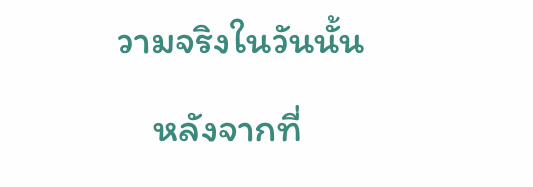วามจริงในวันนั้น

    หลังจากที่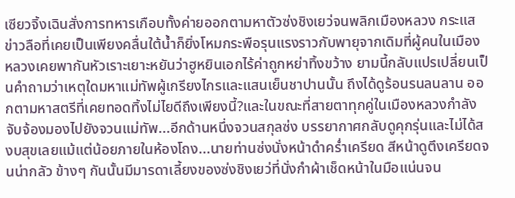เซียวจิ้งเฉินสั่งการทหารเกือบทั้งค่ายออกตามหาตัวซ่งชิงเยว่จนพลิกเมืองหลวง กระแสข่าวลือที่เคยเป็นเพียงคลื่นใต้น้ำก็ยิ่งโหมกระพือรุนแรงราวกับพายุจากเดิมที่ผู้คนในเมืองหลวงเคยพากันหัวเราะเยาะหยันว่าฮูหยินเอกไร้ค่าถูกหย่าทิ้งขว้าง ยามนี้กลับแปรเปลี่ยนเป็นคำถามว่าเหตุใดมหาแม่ทัพผู้เกรียงไกรและแสนเย็นชาปานนั้น ถึงได้ดูร้อนรนลนลาน ออกตามหาสตรีที่เคยทอดทิ้งไม่ไยดีถึงเพียงนี้?และในขณะที่สายตาทุกคู่ในเมืองหลวงกำลังจับจ้องมองไปยังจวนแม่ทัพ...อีกด้านหนึ่งจวนสกุลซ่ง บรรยากาศกลับดูคุกรุ่นและไม่ได้สงบสุขเลยแม้แต่น้อยภายในห้องโถง...นายท่านซ่งนั่งหน้าดำคร่ำเครียด สีหน้าดูตึงเครียดจนน่ากลัว ข้างๆ กันนั้นมีมารดาเลี้ยงของซ่งชิงเยว่ที่นั่งกำผ้าเช็ดหน้าในมือแน่นจน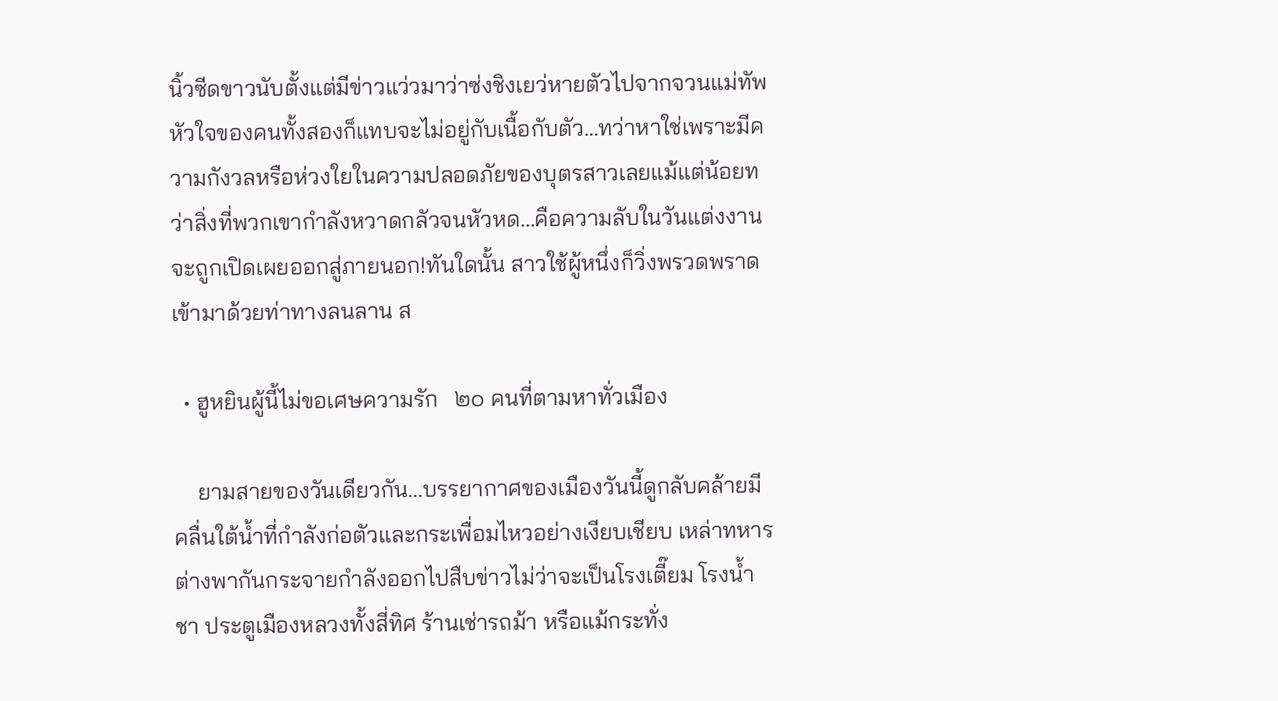นิ้วซีดขาวนับตั้งแต่มีข่าวแว่วมาว่าซ่งชิงเยว่หายตัวไปจากจวนแม่ทัพ หัวใจของคนทั้งสองก็แทบจะไม่อยู่กับเนื้อกับตัว…ทว่าหาใช่เพราะมีความกังวลหรือห่วงใยในความปลอดภัยของบุตรสาวเลยแม้แต่น้อยทว่าสิ่งที่พวกเขากำลังหวาดกลัวจนหัวหด...คือความลับในวันแต่งงานจะถูกเปิดเผยออกสู่ภายนอก!ทันใดนั้น สาวใช้ผู้หนึ่งก็วิ่งพรวดพราดเข้ามาด้วยท่าทางลนลาน ส

  • ฮูหยินผู้นี้ไม่ขอเศษความรัก   ๒๐ คนที่ตามหาทั่วเมือง

    ยามสายของวันเดียวกัน...บรรยากาศของเมืองวันนี้ดูกลับคล้ายมีคลื่นใต้น้ำที่กำลังก่อตัวและกระเพื่อมไหวอย่างเงียบเชียบ เหล่าทหารต่างพากันกระจายกำลังออกไปสืบข่าวไม่ว่าจะเป็นโรงเตี๊ยม โรงน้ำชา ประตูเมืองหลวงทั้งสี่ทิศ ร้านเช่ารถม้า หรือแม้กระทั่ง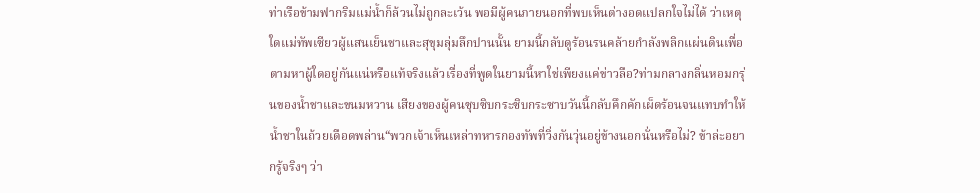ท่าเรือข้ามฟากริมแม่น้ำก็ล้วนไม่ถูกละเว้น พอมีผู้คนภายนอกที่พบเห็นต่างอดแปลกใจไม่ได้ ว่าเหตุใดแม่ทัพเซียวผู้แสนเย็นชาและสุขุมลุ่มลึกปานนั้น ยามนี้กลับดูร้อนรนคล้ายกำลังพลิกแผ่นดินเพื่อตามหาผู้ใดอยู่กันแน่หรือแท้จริงแล้วเรื่องที่พูดในยามนี้หาใช่เพียงแค่ข่าวลือ?ท่ามกลางกลิ่นหอมกรุ่นของน้ำชาและขนมหวาน เสียงของผู้คนซุบซิบกระซิบกระซาบวันนี้กลับคึกคักเผ็ดร้อนจนแทบทำให้น้ำชาในถ้วยเดือดพล่าน“พวกเจ้าเห็นเหล่าทหารกองทัพที่วิ่งกันวุ่นอยู่ข้างนอกนั่นหรือไม่? ข้าล่ะอยากรู้จริงๆ ว่า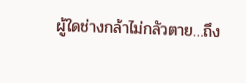ผู้ใดช่างกล้าไม่กลัวตาย…ถึง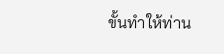ขั้นทำให้ท่าน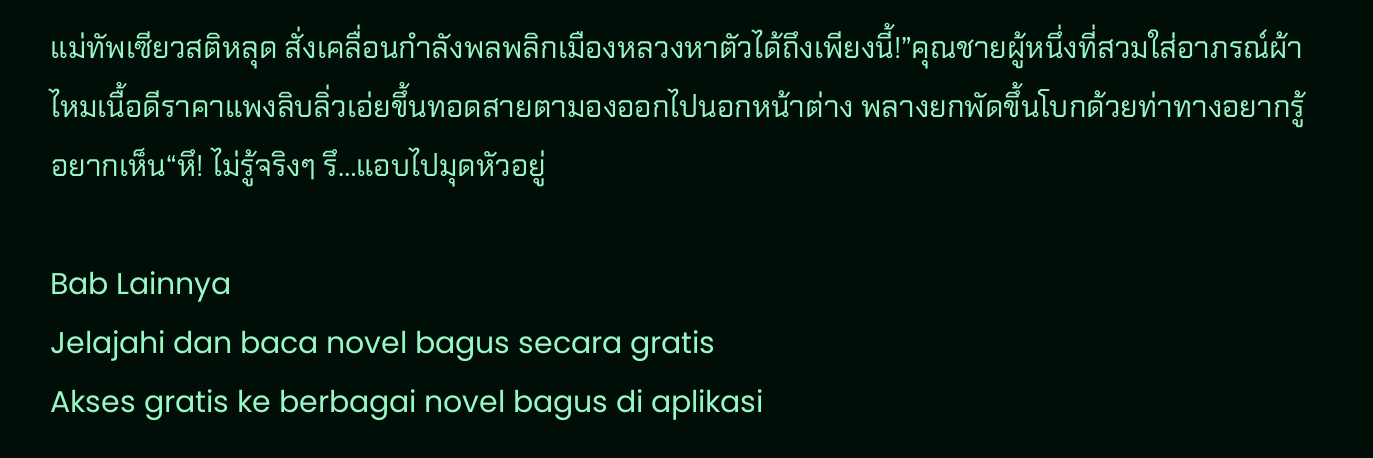แม่ทัพเซียวสติหลุด สั่งเคลื่อนกำลังพลพลิกเมืองหลวงหาตัวได้ถึงเพียงนี้!”คุณชายผู้หนึ่งที่สวมใส่อาภรณ์ผ้าไหมเนื้อดีราคาแพงลิบลิ่วเอ่ยขึ้นทอดสายตามองออกไปนอกหน้าต่าง พลางยกพัดขึ้นโบกด้วยท่าทางอยากรู้อยากเห็น“หึ! ไม่รู้จริงๆ รึ…แอบไปมุดหัวอยู่

Bab Lainnya
Jelajahi dan baca novel bagus secara gratis
Akses gratis ke berbagai novel bagus di aplikasi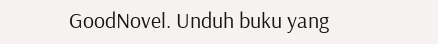GoodNovel. Unduh buku yang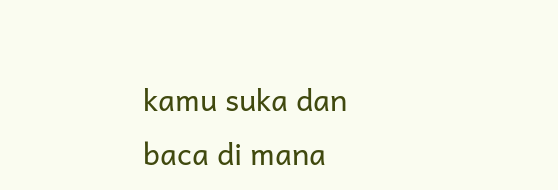kamu suka dan baca di mana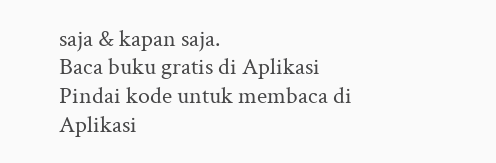saja & kapan saja.
Baca buku gratis di Aplikasi
Pindai kode untuk membaca di Aplikasi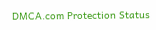DMCA.com Protection Status